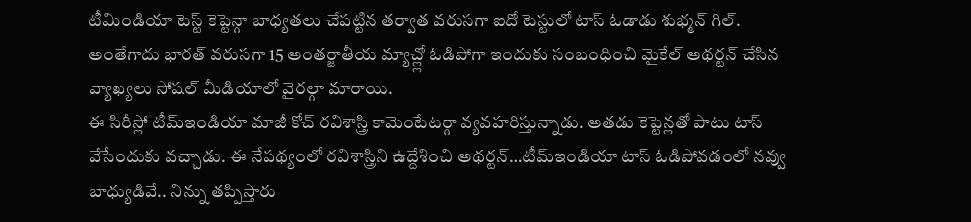టీమిండియా టెస్ట్ కెప్టెన్గా బాధ్యతలు చేపట్టిన తర్వాత వరుసగా ఐదో టెస్టులో టాస్ ఓడాడు శుభ్మన్ గిల్. అంతేగాదు భారత్ వరుసగా 15 అంతర్జాతీయ మ్యాచ్ల్లో ఓడిపోగా ఇందుకు సంబంధించి మైకేల్ అథర్టన్ చేసిన వ్యాఖ్యలు సోషల్ మీడియాలో వైరల్గా మారాయి.
ఈ సిరీస్లో టీమ్ఇండియా మాజీ కోచ్ రవిశాస్త్రి కామెంటేటర్గా వ్యవహరిస్తున్నాడు. అతడు కెప్టెన్లతో పాటు టాస్ వేసేందుకు వచ్చాడు. ఈ నేపథ్యంలో రవిశాస్త్రిని ఉద్దేశించి అథర్టన్…టీమ్ఇండియా టాస్ ఓడిపోవడంలో నవ్వు బాధ్యుడివే.. నిన్ను తప్పిస్తారు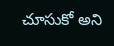చూసుకో అని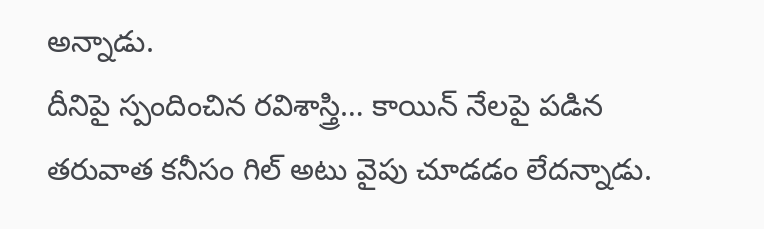అన్నాడు.
దీనిపై స్పందించిన రవిశాస్త్రి… కాయిన్ నేలపై పడిన తరువాత కనీసం గిల్ అటు వైపు చూడడం లేదన్నాడు.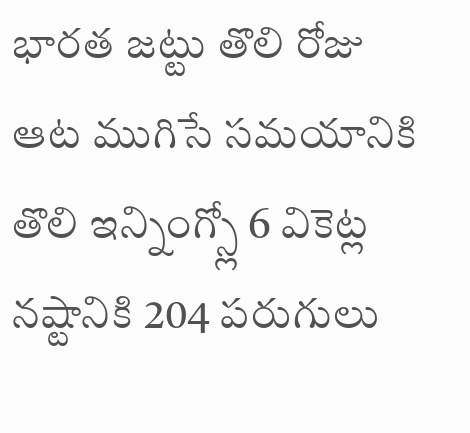భారత జట్టు తొలి రోజు ఆట ముగిసే సమయానికి తొలి ఇన్నింగ్స్లో 6 వికెట్ల నష్టానికి 204 పరుగులు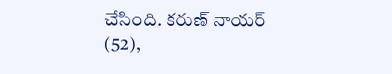చేసింది. కరుణ్ నాయర్ (52),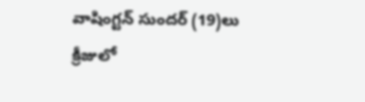వాషింగ్టన్ సుందర్ (19)లు క్రీజులో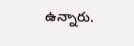ఉన్నారు.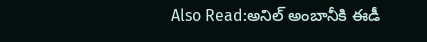Also Read:అనిల్ అంబానీకి ఈడీ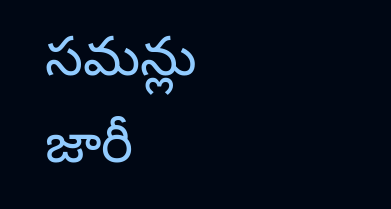సమన్లు జారీ